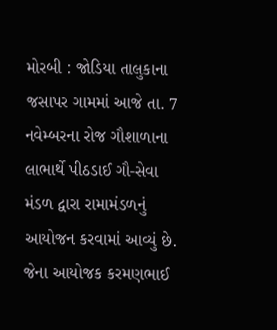મોરબી : જોડિયા તાલુકાના જસાપર ગામમાં આજે તા. 7 નવેમ્બરના રોજ ગૌશાળાના લાભાર્થે પીઠડાઈ ગૌ-સેવા મંડળ દ્વારા રામામંડળનું આયોજન કરવામાં આવ્યું છે. જેના આયોજક કરમણભાઈ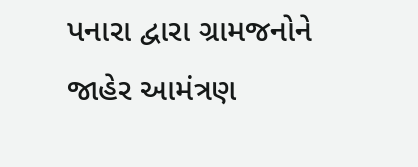પનારા દ્વારા ગ્રામજનોને જાહેર આમંત્રણ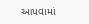આપવામાં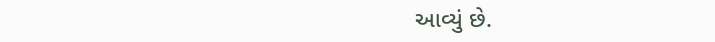આવ્યું છે.